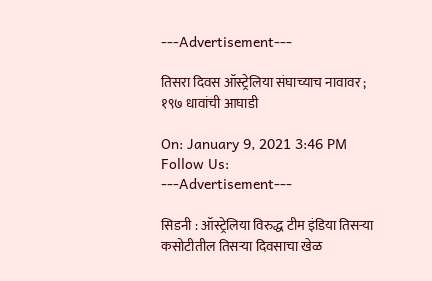---Advertisement---

तिसरा दिवस ऑस्ट्रेलिया संघाच्याच नावावर ; १९७ धावांची आघाडी

On: January 9, 2021 3:46 PM
Follow Us:
---Advertisement---

सिडनी : ऑस्ट्रेलिया विरुद्ध टीम इंडिया तिसऱ्या कसोटीतील तिसऱ्या दिवसाचा खेळ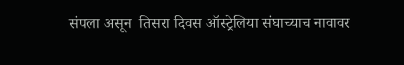संपला असून  तिसरा दिवस ऑस्ट्रेलिया संघाच्याच नावावर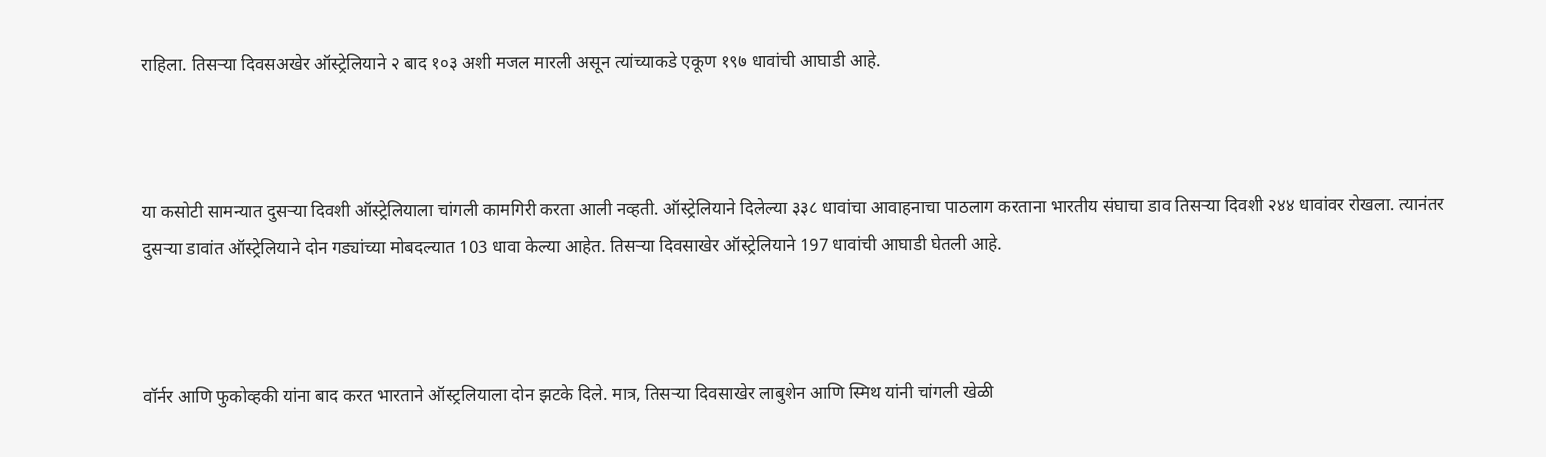राहिला. तिसऱ्या दिवसअखेर ऑस्ट्रेलियाने २ बाद १०३ अशी मजल मारली असून त्यांच्याकडे एकूण १९७ धावांची आघाडी आहे.



या कसोटी सामन्यात दुसऱ्या दिवशी ऑस्ट्रेलियाला चांगली कामगिरी करता आली नव्हती. ऑस्ट्रेलियाने दिलेल्या ३३८ धावांचा आवाहनाचा पाठलाग करताना भारतीय संघाचा डाव तिसऱ्या दिवशी २४४ धावांवर रोखला. त्यानंतर दुसऱ्या डावांत ऑस्ट्रेलियाने दोन गड्यांच्या मोबदल्यात 103 धावा केल्या आहेत. तिसऱ्या दिवसाखेर ऑस्ट्रेलियाने 197 धावांची आघाडी घेतली आहे.



वॉर्नर आणि फुकोव्हकी यांना बाद करत भारताने ऑस्ट्रलियाला दोन झटके दिले. मात्र, तिसऱ्या दिवसाखेर लाबुशेन आणि स्मिथ यांनी चांगली खेळी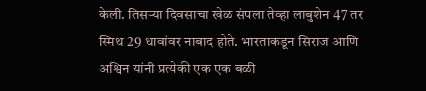केली. तिसऱ्या दिवसाचा खेळ संपला तेव्हा लाबुशेन 47 तर स्मिथ 29 धावांवर नाबाद होते. भारताकडून सिराज आणि अश्विन यांनी प्रत्येकी एक एक बळी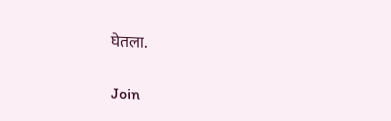घेतला.

Join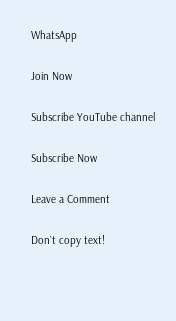WhatsApp

Join Now

Subscribe YouTube channel

Subscribe Now

Leave a Comment

Don`t copy text!